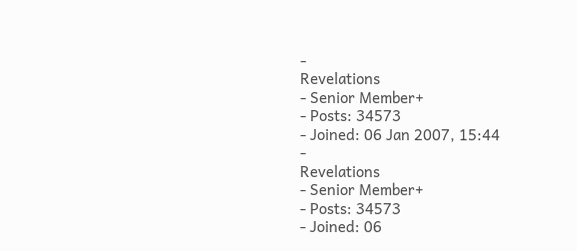-
Revelations
- Senior Member+
- Posts: 34573
- Joined: 06 Jan 2007, 15:44
-
Revelations
- Senior Member+
- Posts: 34573
- Joined: 06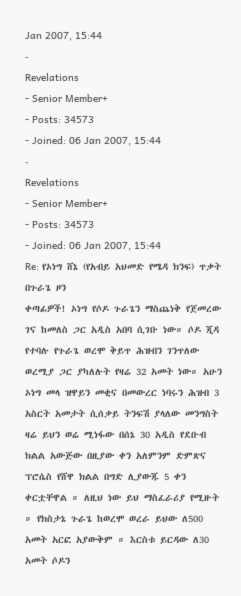Jan 2007, 15:44
-
Revelations
- Senior Member+
- Posts: 34573
- Joined: 06 Jan 2007, 15:44
-
Revelations
- Senior Member+
- Posts: 34573
- Joined: 06 Jan 2007, 15:44
Re: የኦነግ ሸኔ (የአብይ አህመድ የሜዳ ክንፍ) ጥቃት በጉራጌ ዞን
ቀጣፊዎች! ኦነግ የሶዶ ጉራጌን ማስጨነቅ የጀመረው ገና ከመለስ ጋር አዲስ አበባ ሲገቡ ነው። ሶዶ ጂዳ የተባሉ የጉራጌ ወረሞ ቅይጥ ሕዝብን ገንጥለው ወረሚያ ጋር ያካለሉት የዛሬ 32 አመት ነው። አሁን ኦነግ መላ ዝዋይን መቂና በመውረር ነባሩን ሕዝብ 3 አስርት አመታት ሲሰቃይ ትንፍሽ ያላለው መንግስት ዛሬ ይህን ወሬ ሚነፋው በሰኔ 30 አዲስ የደቡብ ክልል አውጅው በዚያው ቀን አለምንም ድምጽና ፕሮሴስ የሸዋ ክልል በግድ ሊያውጁ 5 ቀን ቀርቷቸዋል ። ለዚህ ነው ይህ ማስፈራሪያ የሚዙት ። የክስታኔ ጉራጌ ከወረሞ ወረራ ይህው ለ500 አመት አርፎ አያውቅም ። እርስቱ ይርዳው ለ30 አመት ሶዶን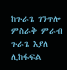ከጉራጌ ገንጥሎ ምስራቅ ምራብ ጉራጌ እያለ ሊከፋፍል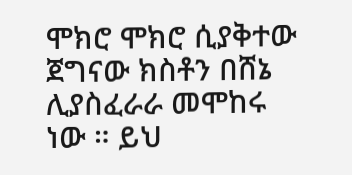ሞክሮ ሞክሮ ሲያቅተው ጀግናው ክስቶን በሸኔ ሊያስፈራራ መሞከሩ ነው ። ይህ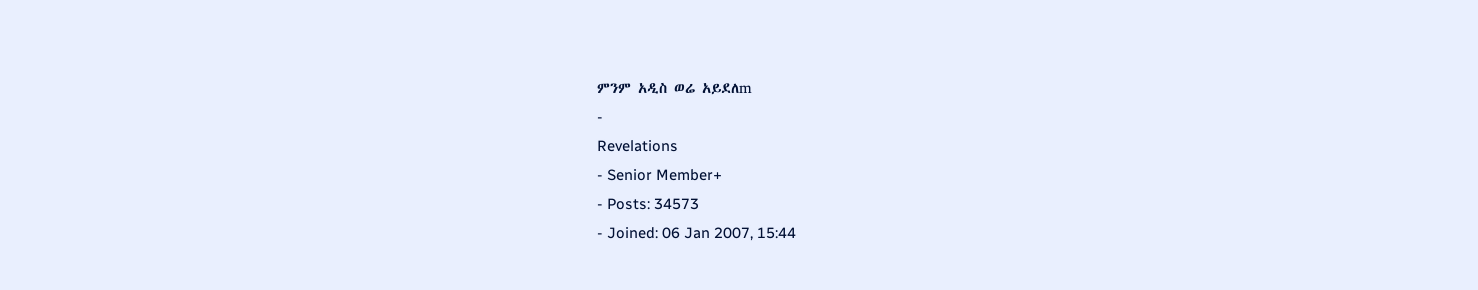ምንም አዲስ ወሬ አይደለm
-
Revelations
- Senior Member+
- Posts: 34573
- Joined: 06 Jan 2007, 15:44